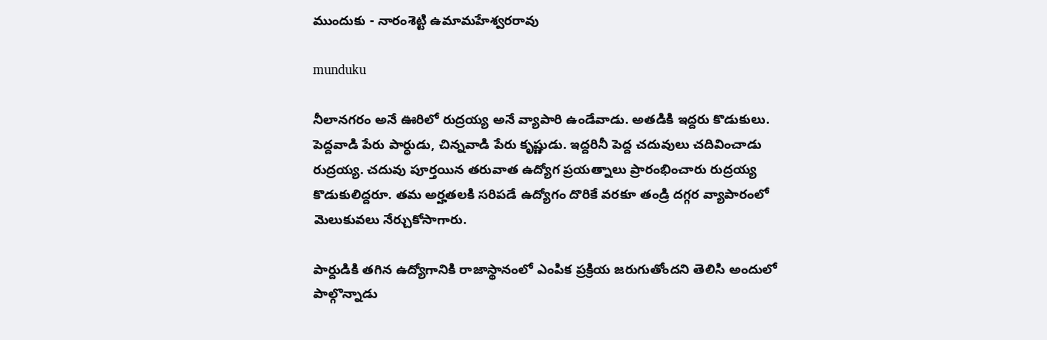ముందుకు - నారంశెట్టి ఉమామహేశ్వరరావు

munduku

నీలానగరం అనే ఊరిలో రుద్రయ్య అనే వ్యాపారి ఉండేవాడు. అతడికి ఇద్దరు కొడుకులు. పెద్దవాడి పేరు పార్ధుడు, చిన్నవాడి పేరు కృష్ణుడు. ఇద్దరినీ పెద్ద చదువులు చదివించాడు రుద్రయ్య. చదువు పూర్తయిన తరువాత ఉద్యోగ ప్రయత్నాలు ప్రారంభించారు రుద్రయ్య కొడుకులిద్దరూ. తమ అర్హతలకి సరిపడే ఉద్యోగం దొరికే వరకూ తండ్రి దగ్గర వ్యాపారంలో మెలుకువలు నేర్చుకోసాగారు.

పార్దుడికి తగిన ఉద్యోగానికి రాజాస్థానంలో ఎంపిక ప్రక్రియ జరుగుతోందని తెలిసి అందులో పాల్గొన్నాడు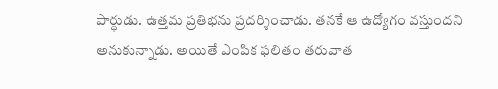పార్ధుడు. ఉత్తమ ప్రతిభను ప్రదర్శించాడు. తనకే ఆ ఉద్యోగం వస్తుందని అనుకున్నాడు. అయితే ఎంపిక ఫలితం తరువాత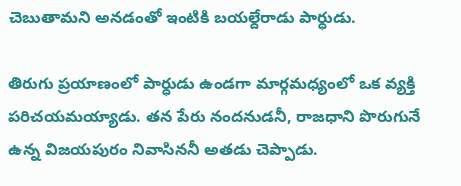చెబుతామని అనడంతో ఇంటికి బయల్దేరాడు పార్ధుడు.

తిరుగు ప్రయాణంలో పార్ధుడు ఉండగా మార్గమధ్యంలో ఒక వ్యక్తి పరిచయమయ్యాడు. తన పేరు నందనుడనీ, రాజధాని పొరుగునే ఉన్న విజయపురం నివాసిననీ అతడు చెప్పాడు.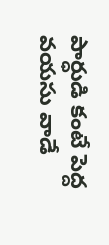పార్ధుడి కంటే పెద్ద వయసు వాడే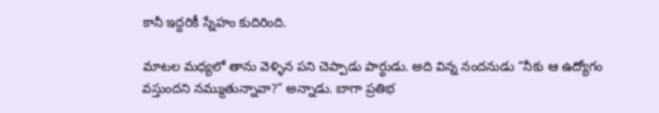కానీ ఇద్దరికీ స్నేహం కుదిరింది.

మాటల మధ్యలో తాను వెళ్ళిన పని చెప్పాడు పార్ధుడు. అది విన్న నందనుడు “నీకు ఆ ఉద్యోగం వస్తుందని నమ్ముతున్నావా?” అన్నాడు. బాగా ప్రతిభ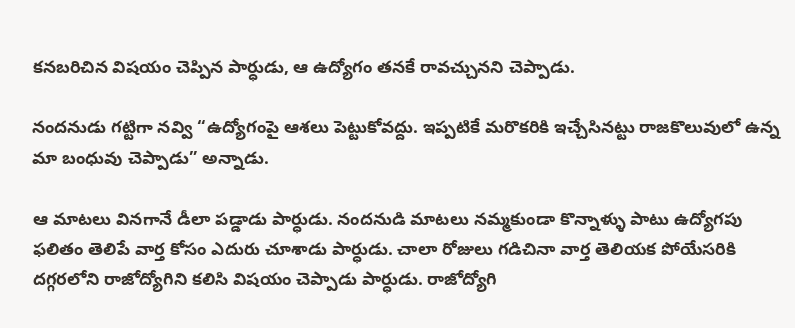కనబరిచిన విషయం చెప్పిన పార్ధుడు, ఆ ఉద్యోగం తనకే రావచ్చునని చెప్పాడు.

నందనుడు గట్టిగా నవ్వి “ఉద్యోగంపై ఆశలు పెట్టుకోవద్దు. ఇప్పటికే మరొకరికి ఇచ్చేసినట్టు రాజకొలువులో ఉన్న మా బంధువు చెప్పాడు” అన్నాడు.

ఆ మాటలు వినగానే డీలా పడ్డాడు పార్ధుడు. నందనుడి మాటలు నమ్మకుండా కొన్నాళ్ళు పాటు ఉద్యోగపు ఫలితం తెలిపే వార్త కోసం ఎదురు చూశాడు పార్ధుడు. చాలా రోజులు గడిచినా వార్త తెలియక పోయేసరికి దగ్గరలోని రాజోద్యోగిని కలిసి విషయం చెప్పాడు పార్ధుడు. రాజోద్యోగి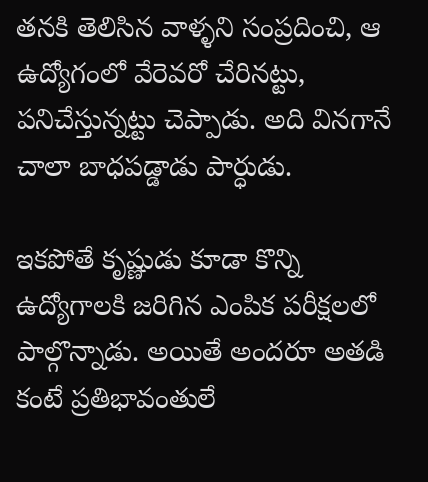తనకి తెలిసిన వాళ్ళని సంప్రదించి, ఆ ఉద్యోగంలో వేరెవరో చేరినట్టు, పనిచేస్తున్నట్టు చెప్పాడు. అది వినగానే చాలా బాధపడ్డాడు పార్ధుడు.

ఇకపోతే కృష్ణుడు కూడా కొన్ని ఉద్యోగాలకి జరిగిన ఎంపిక పరీక్షలలో పాల్గొన్నాడు. అయితే అందరూ అతడి కంటే ప్రతిభావంతులే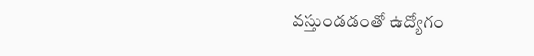వస్తుండడంతో ఉద్యోగం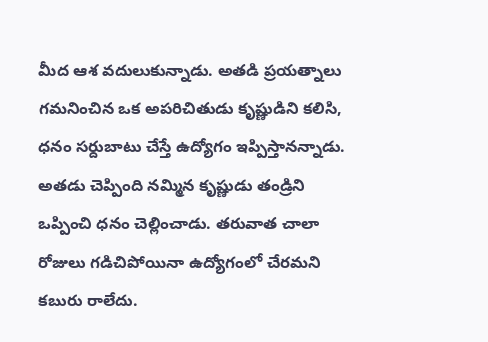మీద ఆశ వదులుకున్నాడు. అతడి ప్రయత్నాలు గమనించిన ఒక అపరిచితుడు కృష్ణుడిని కలిసి, ధనం సర్దుబాటు చేస్తే ఉద్యోగం ఇప్పిస్తానన్నాడు. అతడు చెప్పింది నమ్మిన కృష్ణుడు తండ్రిని ఒప్పించి ధనం చెల్లించాడు. తరువాత చాలా రోజులు గడిచిపోయినా ఉద్యోగంలో చేరమని కబురు రాలేదు.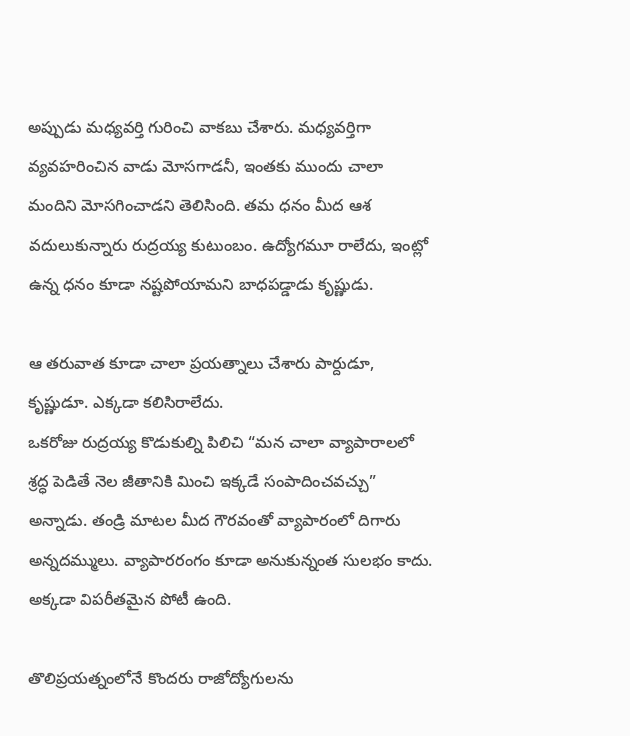అప్పుడు మధ్యవర్తి గురించి వాకబు చేశారు. మధ్యవర్తిగా వ్యవహరించిన వాడు మోసగాడనీ, ఇంతకు ముందు చాలా మందిని మోసగించాడని తెలిసింది. తమ ధనం మీద ఆశ వదులుకున్నారు రుద్రయ్య కుటుంబం. ఉద్యోగమూ రాలేదు, ఇంట్లో ఉన్న ధనం కూడా నష్టపోయామని బాధపడ్డాడు కృష్ణుడు.

ఆ తరువాత కూడా చాలా ప్రయత్నాలు చేశారు పార్దుడూ, కృష్ణుడూ. ఎక్కడా కలిసిరాలేదు.
ఒకరోజు రుద్రయ్య కొడుకుల్ని పిలిచి “మన చాలా వ్యాపారాలలో శ్రద్ధ పెడితే నెల జీతానికి మించి ఇక్కడే సంపాదించవచ్చు” అన్నాడు. తండ్రి మాటల మీద గౌరవంతో వ్యాపారంలో దిగారు అన్నదమ్ములు. వ్యాపారరంగం కూడా అనుకున్నంత సులభం కాదు. అక్కడా విపరీతమైన పోటీ ఉంది.

తొలిప్రయత్నంలోనే కొందరు రాజోద్యోగులను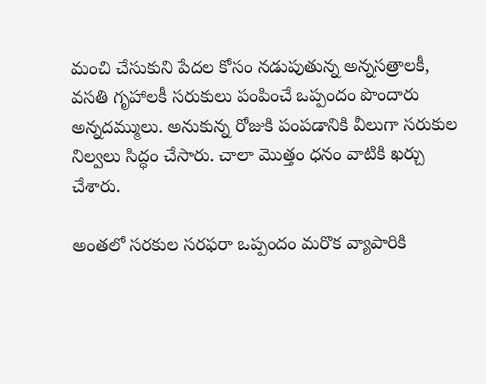మంచి చేసుకుని పేదల కోసం నడుపుతున్న అన్నసత్రాలకీ, వసతి గృహాలకీ సరుకులు పంపించే ఒప్పందం పొందారు అన్నదమ్ములు. అనుకున్న రోజుకి పంపడానికి వీలుగా సరుకుల నిల్వలు సిద్ధం చేసారు. చాలా మొత్తం ధనం వాటికి ఖర్చు చేశారు.

అంతలో సరకుల సరఫరా ఒప్పందం మరొక వ్యాపారికి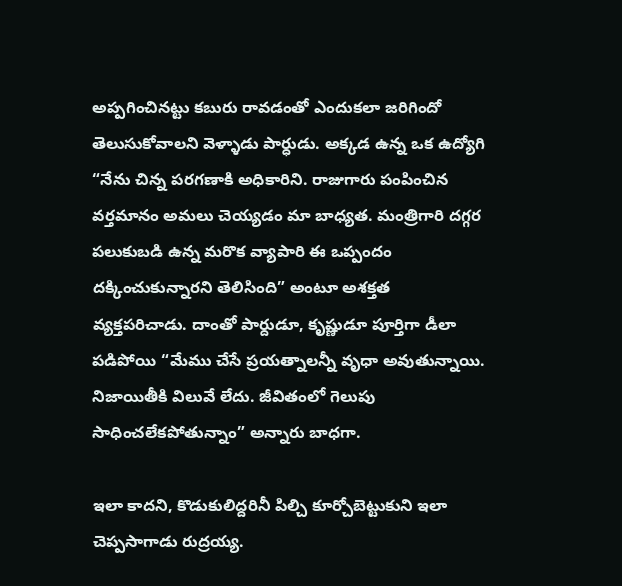అప్పగించినట్టు కబురు రావడంతో ఎందుకలా జరిగిందో తెలుసుకోవాలని వెళ్ళాడు పార్ధుడు. అక్కడ ఉన్న ఒక ఉద్యోగి “నేను చిన్న పరగణాకి అధికారిని. రాజుగారు పంపించిన వర్తమానం అమలు చెయ్యడం మా బాధ్యత. మంత్రిగారి దగ్గర పలుకుబడి ఉన్న మరొక వ్యాపారి ఈ ఒప్పందం దక్కించుకున్నారని తెలిసింది” అంటూ అశక్తత వ్యక్తపరిచాడు. దాంతో పార్దుడూ, కృష్ణుడూ పూర్తిగా డీలా పడిపోయి “మేము చేసే ప్రయత్నాలన్నీ వృధా అవుతున్నాయి. నిజాయితీకి విలువే లేదు. జీవితంలో గెలుపు సాధించలేకపోతున్నాం” అన్నారు బాధగా.

ఇలా కాదని, కొడుకులిద్దరినీ పిల్చి కూర్చోబెట్టుకుని ఇలా చెప్పసాగాడు రుద్రయ్య.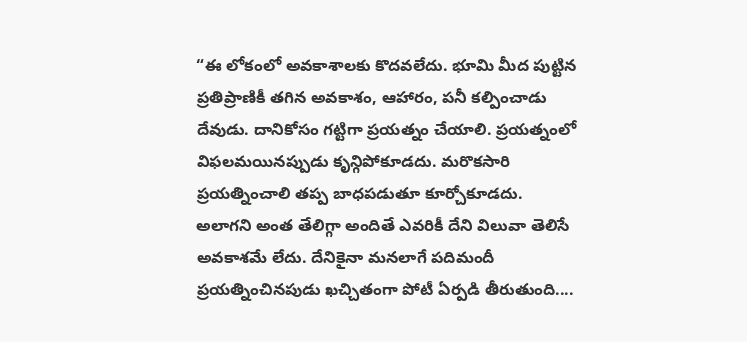“ఈ లోకంలో అవకాశాలకు కొదవలేదు. భూమి మీద పుట్టిన ప్రతిప్రాణికీ తగిన అవకాశం, ఆహారం, పనీ కల్పించాడు దేవుడు. దానికోసం గట్టిగా ప్రయత్నం చేయాలి. ప్రయత్నంలో విఫలమయినప్పుడు కృన్గిపోకూడదు. మరొకసారి ప్రయత్నించాలి తప్ప బాధపడుతూ కూర్చోకూడదు. అలాగని అంత తేలిగ్గా అందితే ఎవరికీ దేని విలువా తెలిసే అవకాశమే లేదు. దేనికైనా మనలాగే పదిమందీ ప్రయత్నించినపుడు ఖచ్చితంగా పోటీ ఏర్పడి తీరుతుంది....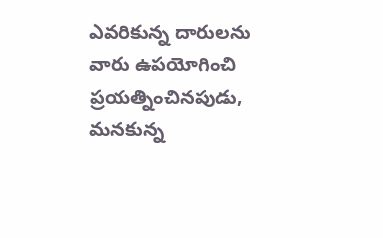ఎవరికున్న దారులను వారు ఉపయోగించి ప్రయత్నించినపుడు, మనకున్న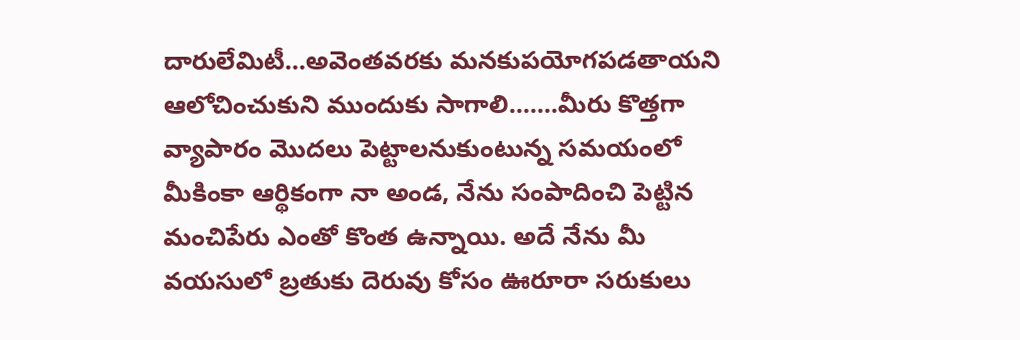దారులేమిటీ...అవెంతవరకు మనకుపయోగపడతాయని ఆలోచించుకుని ముందుకు సాగాలి.......మీరు కొత్తగా వ్యాపారం మొదలు పెట్టాలనుకుంటున్న సమయంలో మీకింకా ఆర్థికంగా నా అండ, నేను సంపాదించి పెట్టిన మంచిపేరు ఎంతో కొంత ఉన్నాయి. అదే నేను మీ వయసులో బ్రతుకు దెరువు కోసం ఊరూరా సరుకులు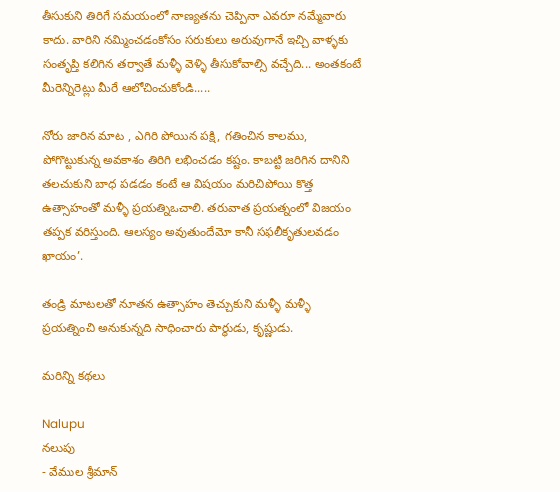తీసుకుని తిరిగే సమయంలో నాణ్యతను చెప్పినా ఎవరూ నమ్మేవారు కాదు. వారిని నమ్మించడంకోసం సరుకులు అరువుగానే ఇచ్చి వాళ్ళకు సంతృప్తి కలిగిన తర్వాతే మళ్ళీ వెళ్ళి తీసుకోవాల్సి వచ్చేది... అంతకంటే మీరెన్నిరెట్లు మీరే ఆలోచించుకోండి.....

నోరు జారిన మాట , ఎగిరి పోయిన పక్షి, గతించిన కాలము, పోగొట్టుకున్న అవకాశం తిరిగి లభించడం కష్టం. కాబట్టి జరిగిన దానిని తలచుకుని బాధ పడడం కంటే ఆ విషయం మరిచిపోయి కొత్త ఉత్సాహంతో మళ్ళీ ప్రయత్నిఒచాలి. తరువాత ప్రయత్నంలో విజయం తప్పక వరిస్తుంది. ఆలస్యం అవుతుందేమో కానీ సఫలీకృతులవడం ఖాయం’.

తండ్రి మాటలతో నూతన ఉత్సాహం తెచ్చుకుని మళ్ళీ మళ్ళీ ప్రయత్నించి అనుకున్నది సాధించారు పార్ధుడు, కృష్ణుడు.

మరిన్ని కథలు

Nalupu
నలుపు
- వేముల శ్రీమాన్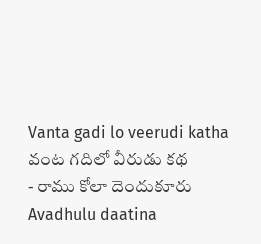Vanta gadi lo veerudi katha
వంట గదిలో వీరుడు కథ
- రాము కోలా దెందుకూరు
Avadhulu daatina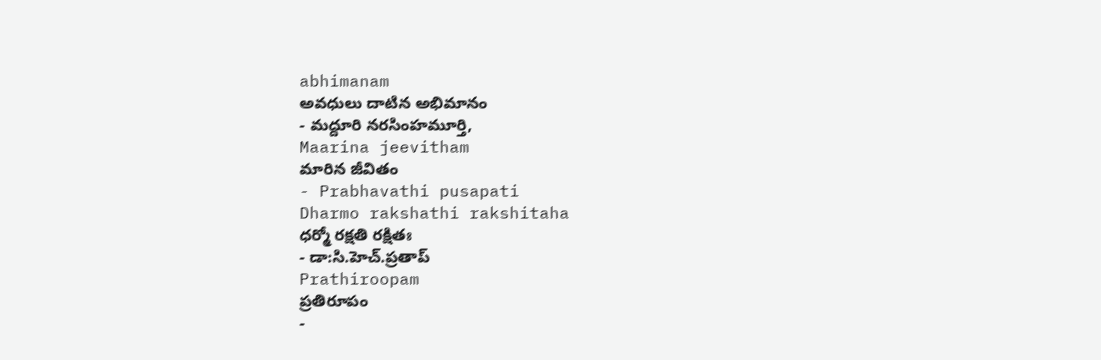abhimanam
అవధులు దాటిన అభిమానం
- మద్దూరి నరసింహమూర్తి,
Maarina jeevitham
మారిన జీవితం
- Prabhavathi pusapati
Dharmo rakshathi rakshitaha
ధర్మో రక్షతి రక్షితః
- డా:సి.హెచ్.ప్రతాప్
Prathiroopam
ప్రతిరూపం
-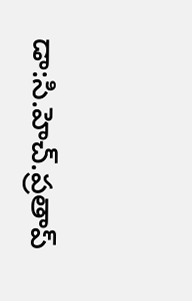డా:సి.హెచ్.ప్రతాప్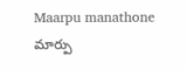Maarpu manathone
మార్పు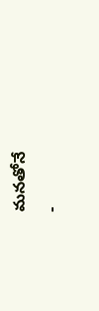మనతోనే
-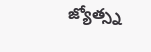జ్యోత్స్న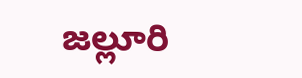జల్లూరి